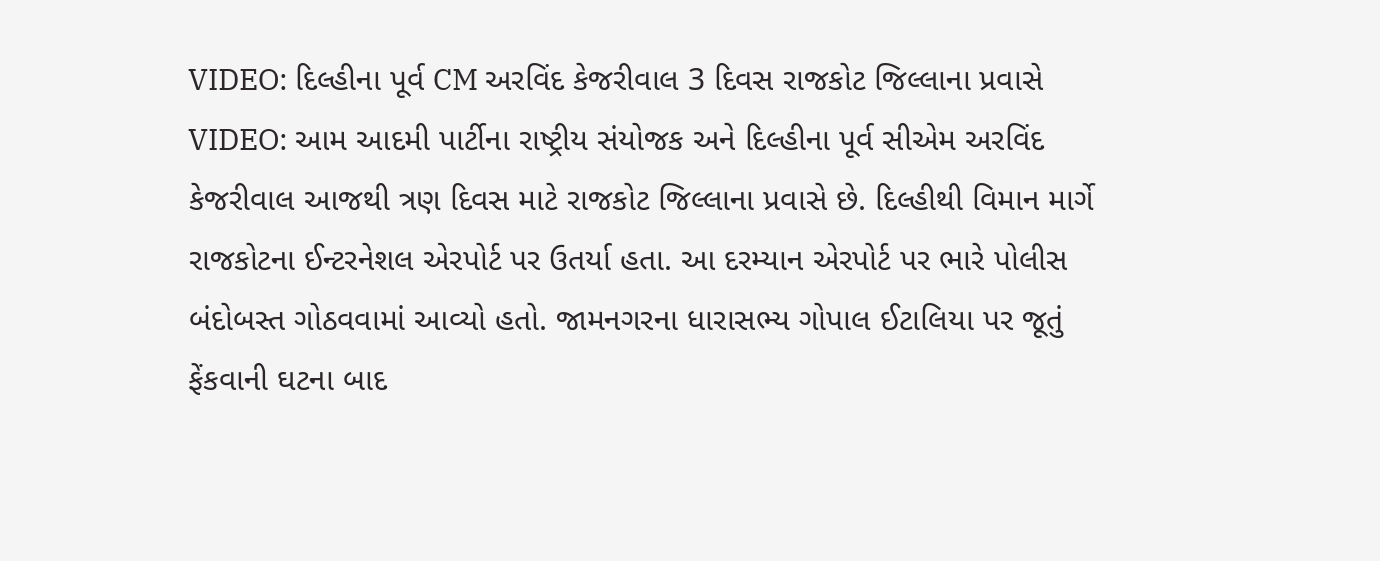VIDEO: દિલ્હીના પૂર્વ CM અરવિંદ કેજરીવાલ 3 દિવસ રાજકોટ જિલ્લાના પ્રવાસે
VIDEO: આમ આદમી પાર્ટીના રાષ્ટ્રીય સંયોજક અને દિલ્હીના પૂર્વ સીએમ અરવિંદ કેજરીવાલ આજથી ત્રણ દિવસ માટે રાજકોટ જિલ્લાના પ્રવાસે છે. દિલ્હીથી વિમાન માર્ગે રાજકોટના ઈન્ટરનેશલ એરપોર્ટ પર ઉતર્યા હતા. આ દરમ્યાન એરપોર્ટ પર ભારે પોલીસ બંદોબસ્ત ગોઠવવામાં આવ્યો હતો. જામનગરના ધારાસભ્ય ગોપાલ ઈટાલિયા પર જૂતું ફેંકવાની ઘટના બાદ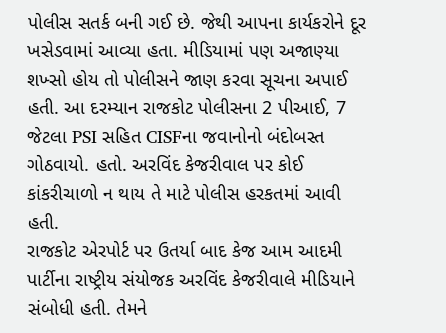પોલીસ સતર્ક બની ગઈ છે. જેથી આપના કાર્યકરોને દૂર ખસેડવામાં આવ્યા હતા. મીડિયામાં પણ અજાણ્યા શખ્સો હોય તો પોલીસને જાણ કરવા સૂચના અપાઈ હતી. આ દરમ્યાન રાજકોટ પોલીસના 2 પીઆઈ, 7 જેટલા PSI સહિત CISFના જવાનોનો બંદોબસ્ત ગોઠવાયો. હતો. અરવિંદ કેજરીવાલ પર કોઈ કાંકરીચાળો ન થાય તે માટે પોલીસ હરકતમાં આવી હતી.
રાજકોટ એરપોર્ટ પર ઉતર્યા બાદ કેજ આમ આદમી પાર્ટીના રાષ્ટ્રીય સંયોજક અરવિંદ કેજરીવાલે મીડિયાને સંબોધી હતી. તેમને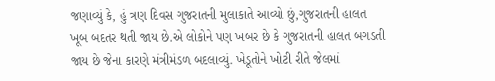જણાવ્યું કે, હું ત્રણ દિવસ ગુજરાતની મુલાકાતે આવ્યો છું,ગુજરાતની હાલત ખૂબ બદતર થતી જાય છે.એ લોકોને પણ ખબર છે કે ગુજરાતની હાલત બગડતી જાય છે જેના કારણે મંત્રીમંડળ બદલાવ્યું. ખેડૂતોને ખોટી રીતે જેલમાં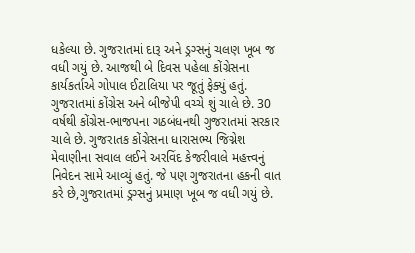ધકેલ્યા છે. ગુજરાતમાં દારૂ અને ડ્રગ્સનું ચલણ ખૂબ જ વધી ગયું છે. આજથી બે દિવસ પહેલા કોંગ્રેસના કાર્યકર્તાએ ગોપાલ ઈટાલિયા પર જૂતું ફેક્યું હતું. ગુજરાતમાં કોંગ્રેસ અને બીજેપી વચ્ચે શું ચાલે છે. 30 વર્ષથી કોંગ્રેસ-ભાજપના ગઠબંધનથી ગુજરાતમાં સરકાર ચાલે છે. ગુજરાતક કોંગ્રેસના ધારાસભ્ય જિગ્નેશ મેવાણીના સવાલ લઈને અરવિંદ કેજરીવાલે મહત્ત્વનું નિવેદન સામે આવ્યું હતું. જે પણ ગુજરાતના હકની વાત કરે છે,ગુજરાતમાં ડ્રગ્સનું પ્રમાણ ખૂબ જ વધી ગયું છે.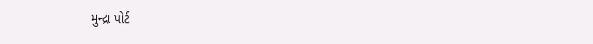મુન્દ્રા પોર્ટ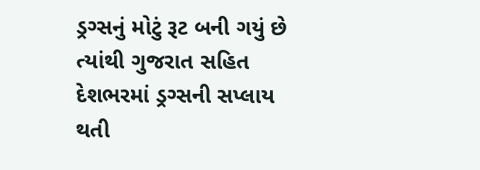ડ્રગ્સનું મોટું રૂટ બની ગયું છે ત્યાંથી ગુજરાત સહિત દેશભરમાં ડ્રગ્સની સપ્લાય થતી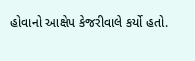હોવાનો આક્ષેપ કેજરીવાલે કર્યો હતો.